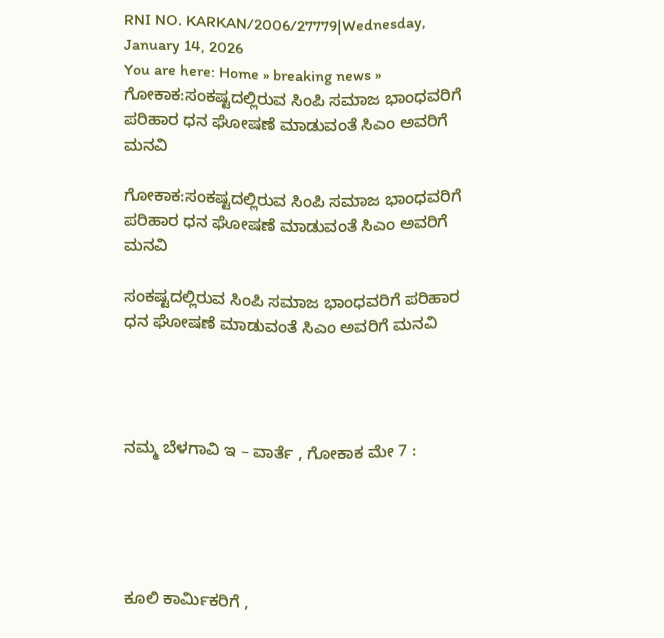RNI NO. KARKAN/2006/27779|Wednesday, January 14, 2026
You are here: Home » breaking news » ಗೋಕಾಕ:ಸಂಕಷ್ಟದಲ್ಲಿರುವ ಸಿಂಪಿ ಸಮಾಜ ಭಾಂಧವರಿಗೆ ಪರಿಹಾರ ಧನ ಘೋಷಣೆ ಮಾಡುವಂತೆ ಸಿಎಂ ಅವರಿಗೆ ಮನವಿ

ಗೋಕಾಕ:ಸಂಕಷ್ಟದಲ್ಲಿರುವ ಸಿಂಪಿ ಸಮಾಜ ಭಾಂಧವರಿಗೆ ಪರಿಹಾರ ಧನ ಘೋಷಣೆ ಮಾಡುವಂತೆ ಸಿಎಂ ಅವರಿಗೆ ಮನವಿ

ಸಂಕಷ್ಟದಲ್ಲಿರುವ ಸಿಂಪಿ ಸಮಾಜ ಭಾಂಧವರಿಗೆ ಪರಿಹಾರ ಧನ ಘೋಷಣೆ ಮಾಡುವಂತೆ ಸಿಎಂ ಅವರಿಗೆ ಮನವಿ




ನಮ್ಮ ಬೆಳಗಾವಿ ಇ – ವಾರ್ತೆ , ಗೋಕಾಕ ಮೇ 7 :





ಕೂಲಿ ಕಾರ್ಮಿಕರಿಗೆ ,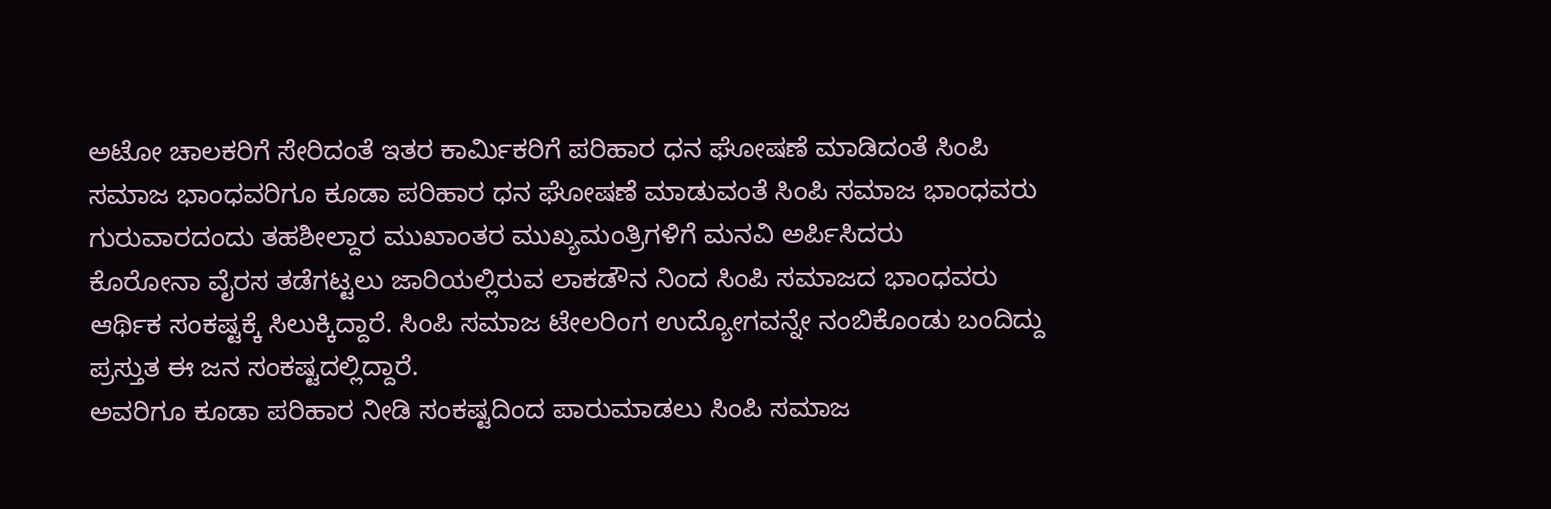ಅಟೋ ಚಾಲಕರಿಗೆ ಸೇರಿದಂತೆ ಇತರ ಕಾರ್ಮಿಕರಿಗೆ ಪರಿಹಾರ ಧನ ಘೋಷಣೆ ಮಾಡಿದಂತೆ ಸಿಂಪಿ ಸಮಾಜ ಭಾಂಧವರಿಗೂ ಕೂಡಾ ಪರಿಹಾರ ಧನ ಘೋಷಣೆ ಮಾಡುವಂತೆ ಸಿಂಪಿ ಸಮಾಜ ಭಾಂಧವರು ಗುರುವಾರದಂದು ತಹಶೀಲ್ದಾರ ಮುಖಾಂತರ ಮುಖ್ಯಮಂತ್ರಿಗಳಿಗೆ ಮನವಿ ಅರ್ಪಿಸಿದರು
ಕೊರೋನಾ ವೈರಸ ತಡೆಗಟ್ಟಲು ಜಾರಿಯಲ್ಲಿರುವ ಲಾಕಡೌನ ನಿಂದ ಸಿಂಪಿ ಸಮಾಜದ ಭಾಂಧವರು ಆರ್ಥಿಕ ಸಂಕಷ್ಟಕ್ಕೆ ಸಿಲುಕ್ಕಿದ್ದಾರೆ. ಸಿಂಪಿ ಸಮಾಜ ಟೇಲರಿಂಗ ಉದ್ಯೋಗವನ್ನೇ ನಂಬಿಕೊಂಡು ಬಂದಿದ್ದು ಪ್ರಸ್ತುತ ಈ ಜನ ಸಂಕಷ್ಟದಲ್ಲಿದ್ದಾರೆ.
ಅವರಿಗೂ ಕೂಡಾ ಪರಿಹಾರ ನೀಡಿ ಸಂಕಷ್ಟದಿಂದ ಪಾರುಮಾಡಲು ಸಿಂಪಿ ಸಮಾಜ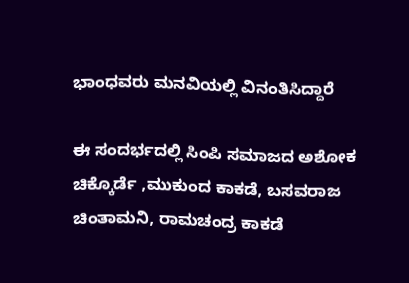ಭಾಂಧವರು ಮನವಿಯಲ್ಲಿ ವಿನಂತಿಸಿದ್ದಾರೆ

ಈ ಸಂದರ್ಭದಲ್ಲಿ ಸಿಂಪಿ ಸಮಾಜದ ಅಶೋಕ ಚಿಕ್ಕೊರ್ಡೆ ,ಮುಕುಂದ ಕಾಕಡೆ, ಬಸವರಾಜ ಚಿಂತಾಮನಿ, ರಾಮಚಂದ್ರ ಕಾಕಡೆ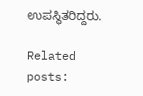ಉಪಸ್ಥಿತರಿದ್ದರು.

Related posts: